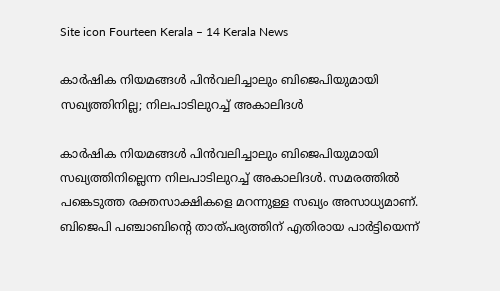Site icon Fourteen Kerala – 14 Kerala News

കാർഷിക നിയമങ്ങൾ പിൻവലിച്ചാലും ബിജെപിയുമായി സഖ്യത്തിനില്ല; നിലപാടിലുറച്ച് അകാലിദൾ

കാർഷിക നിയമങ്ങൾ പിൻവലിച്ചാലും ബിജെപിയുമായി സഖ്യത്തിനില്ലെന്ന നിലപാടിലുറച്ച് അകാലിദൾ. സമരത്തിൽ പങ്കെടുത്ത രക്തസാക്ഷികളെ മറന്നുള്ള സഖ്യം അസാധ്യമാണ്. ബിജെപി പഞ്ചാബിന്റെ താത്പര്യത്തിന് എതിരായ പാർട്ടിയെന്ന്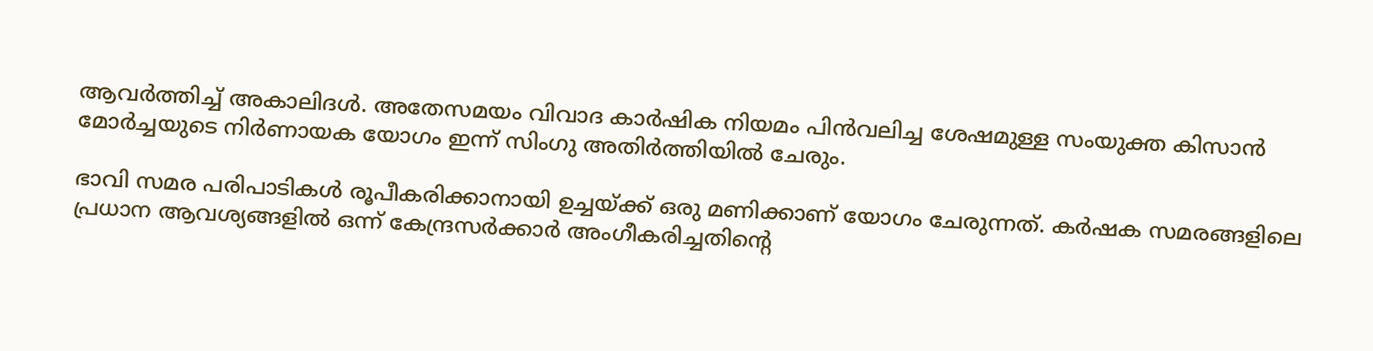ആവർത്തിച്ച് അകാലിദൾ. അതേസമയം വിവാദ കാർഷിക നിയമം പിൻവലിച്ച ശേഷമുള്ള സംയുക്ത കിസാൻ മോർച്ചയുടെ നിർണായക യോഗം ഇന്ന് സിംഗു അതിർത്തിയിൽ ചേരും.

ഭാവി സമര പരിപാടികൾ രൂപീകരിക്കാനായി ഉച്ചയ്ക്ക് ഒരു മണിക്കാണ് യോഗം ചേരുന്നത്. കർഷക സമരങ്ങളിലെ പ്രധാന ആവശ്യങ്ങളിൽ ഒന്ന് കേന്ദ്രസർക്കാർ അംഗീകരിച്ചതിന്റെ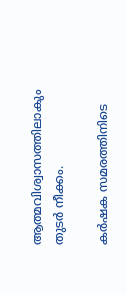ആത്മവിശ്വാസത്തിലാകും തുടർ നീക്കം.

കർഷക സമരത്തിനിടെ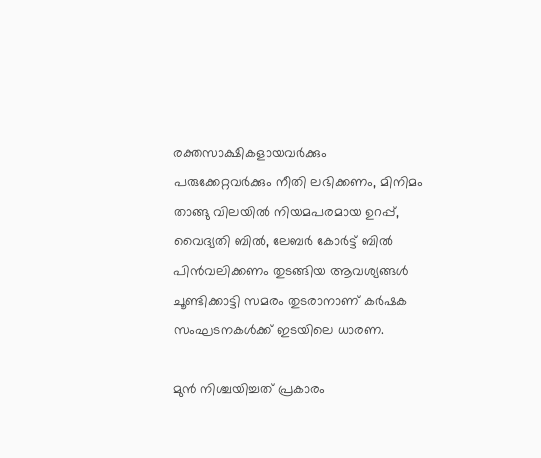രക്തസാക്ഷികളായവർക്കും പരുക്കേറ്റവർക്കും നീതി ലഭിക്കണം, മിനിമം താങ്ങു വിലയിൽ നിയമപരമായ ഉറപ്പ്, വൈദ്യതി ബിൽ, ലേബർ കോർട്ട് ബിൽ പിൻവലിക്കണം തുടങ്ങിയ ആവശ്യങ്ങൾ ചൂണ്ടിക്കാട്ടി സമരം തുടരാനാണ് കർഷക സംഘടനകൾക്ക് ഇടയിലെ ധാരണ.

മുൻ നിശ്ചയിച്ചത് പ്രകാരം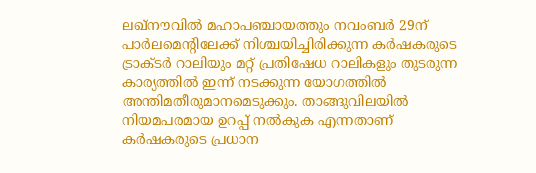ലഖ്‌നൗവിൽ മഹാപഞ്ചായത്തും നവംബർ 29ന് പാർലമെന്റിലേക്ക് നിശ്ചയിച്ചിരിക്കുന്ന കർഷകരുടെ ട്രാക്ടർ റാലിയും മറ്റ് പ്രതിഷേധ റാലികളും തുടരുന്ന കാര്യത്തിൽ ഇന്ന് നടക്കുന്ന യോഗത്തിൽ അന്തിമതീരുമാനമെടുക്കും. താങ്ങുവിലയിൽ നിയമപരമായ ഉറപ്പ് നൽകുക എന്നതാണ് കർഷകരുടെ പ്രധാന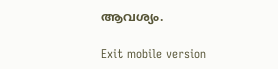ആവശ്യം.

Exit mobile version